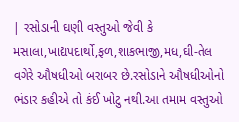| રસોડાની ઘણી વસ્તુઓ જેવી કે મસાલા,ખાદ્યપદાર્થો,ફળ,શાકભાજી,મધ,ઘી-તેલ વગેરે ઔષધીઓ બરાબર છે.રસોડાને ઔષધીઓનો ભંડાર કહીએ તો કંઈ ખોટુ નથી.આ તમામ વસ્તુઓ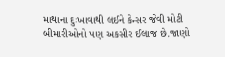માથાના દુઃખાવાથી લઈને કેન્સર જેવી મોટી બીમારીઓનો પણ અકસીર ઈલાજ છે.જાણો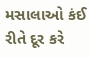મસાલાઓ કંઈ રીતે દૂર કરે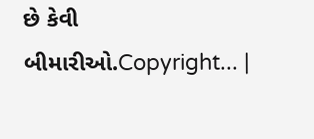છે કેવી બીમારીઓ.Copyright... |